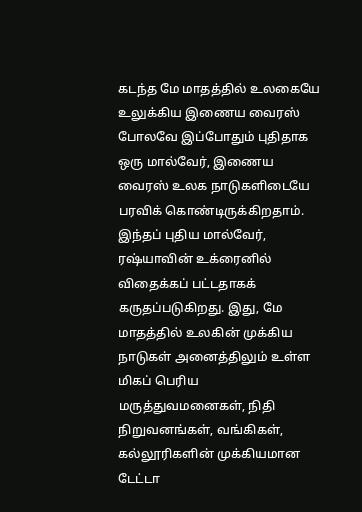கடந்த மே மாதத்தில் உலகையே உலுக்கிய இணைய வைரஸ் போலவே இப்போதும் புதிதாக ஒரு மால்வேர், இணைய வைரஸ் உலக நாடுகளிடையே பரவிக் கொண்டிருக்கிறதாம். இந்தப் புதிய மால்வேர், ரஷ்யாவின் உக்ரைனில் விதைக்கப் பட்டதாகக் கருதப்படுகிறது. இது, மே மாதத்தில் உலகின் முக்கிய நாடுகள் அனைத்திலும் உள்ள மிகப் பெரிய மருத்துவமனைகள், நிதி நிறுவனங்கள், வங்கிகள், கல்லூரிகளின் முக்கியமான டேட்டா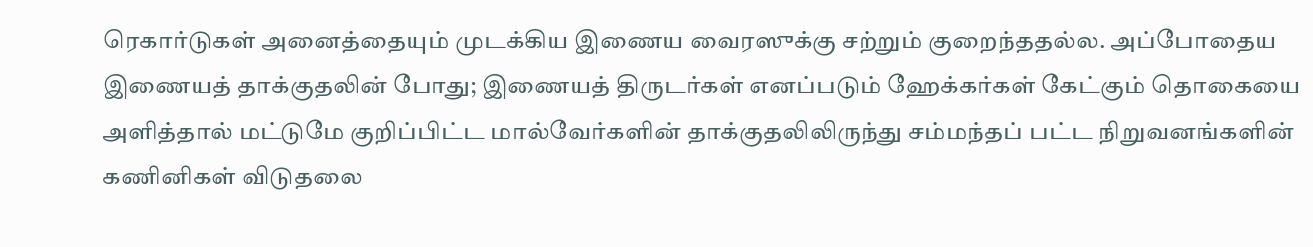ரெகார்டுகள் அனைத்தையும் முடக்கிய இணைய வைரஸுக்கு சற்றும் குறைந்ததல்ல. அப்போதைய இணையத் தாக்குதலின் போது; இணையத் திருடர்கள் எனப்படும் ஹேக்கர்கள் கேட்கும் தொகையை அளித்தால் மட்டுமே குறிப்பிட்ட மால்வேர்களின் தாக்குதலிலிருந்து சம்மந்தப் பட்ட நிறுவனங்களின் கணினிகள் விடுதலை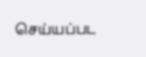செய்யப்பட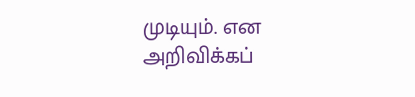முடியும். என அறிவிக்கப்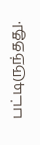பட்டிருந்தது.